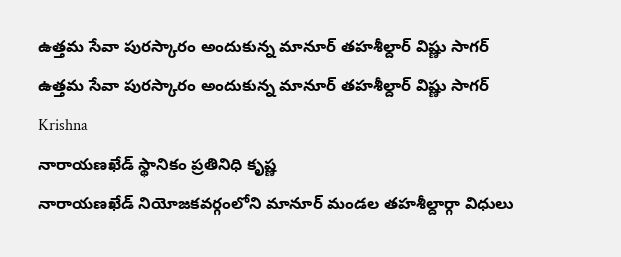ఉత్తమ సేవా పురస్కారం అందుకున్న మానూర్ తహశీల్దార్ విష్ణు సాగర్
ఉత్తమ సేవా పురస్కారం అందుకున్న మానూర్ తహశీల్దార్ విష్ణు సాగర్
Krishna
నారాయణఖేడ్ స్థానికం ప్రతినిధి కృష్ణ
నారాయణఖేడ్ నియోజకవర్గంలోని మానూర్ మండల తహశీల్దార్గా విధులు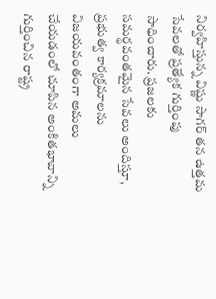నిర్వహిస్తున్న విష్ణు సాగర్ తన ఉత్తమ సేవలతో ప్రత్యేక గుర్తింపు సాధించారు. ప్రజలకు సమర్థవంతమైన సేవలు అందిస్తూ, ప్రభుత్వ కార్యక్రమాలను విజయవంతంగా అమలు చేయడంలో చూపిన అంకితభావాన్ని గుర్తించిన రాష్ట్ర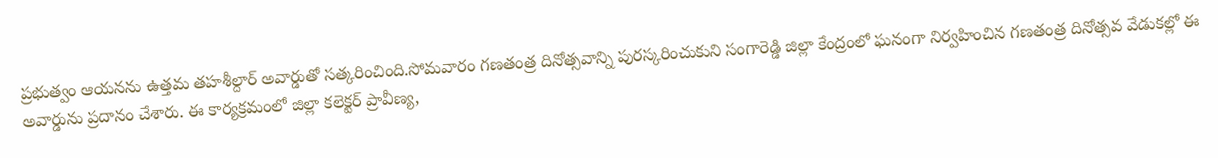ప్రభుత్వం ఆయనను ఉత్తమ తహశీల్దార్ అవార్డుతో సత్కరించింది.సోమవారం గణతంత్ర దినోత్సవాన్ని పురస్కరించుకుని సంగారెడ్డి జిల్లా కేంద్రంలో ఘనంగా నిర్వహించిన గణతంత్ర దినోత్సవ వేడుకల్లో ఈ అవార్డును ప్రదానం చేశారు. ఈ కార్యక్రమంలో జిల్లా కలెక్టర్ ప్రావీణ్య,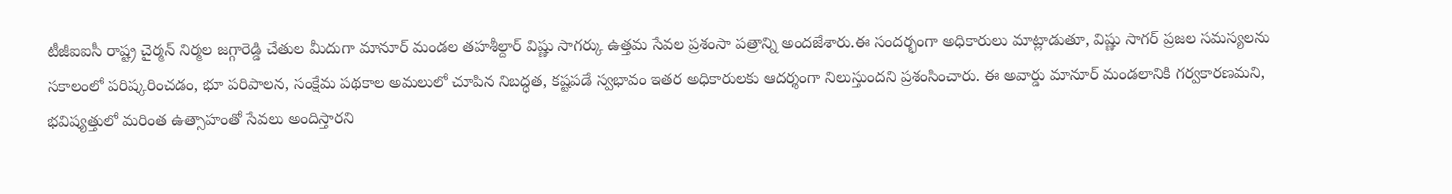టీజీఐఐసీ రాష్ట్ర చైర్మన్ నిర్మల జగ్గారెడ్డి చేతుల మీదుగా మానూర్ మండల తహశీల్దార్ విష్ణు సాగర్కు ఉత్తమ సేవల ప్రశంసా పత్రాన్ని అందజేశారు.ఈ సందర్భంగా అధికారులు మాట్లాడుతూ, విష్ణు సాగర్ ప్రజల సమస్యలను సకాలంలో పరిష్కరించడం, భూ పరిపాలన, సంక్షేమ పథకాల అమలులో చూపిన నిబద్ధత, కష్టపడే స్వభావం ఇతర అధికారులకు ఆదర్శంగా నిలుస్తుందని ప్రశంసించారు. ఈ అవార్డు మానూర్ మండలానికి గర్వకారణమని, భవిష్యత్తులో మరింత ఉత్సాహంతో సేవలు అందిస్తారని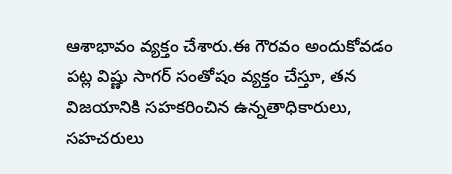ఆశాభావం వ్యక్తం చేశారు.ఈ గౌరవం అందుకోవడం పట్ల విష్ణు సాగర్ సంతోషం వ్యక్తం చేస్తూ, తన విజయానికి సహకరించిన ఉన్నతాధికారులు, సహచరులు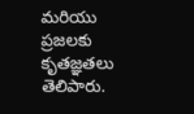మరియు ప్రజలకు కృతజ్ఞతలు తెలిపారు.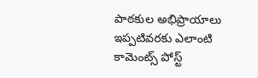పాఠకుల అభిప్రాయాలు
ఇప్పటివరకు ఎలాంటి కామెంట్స్ పోస్ట్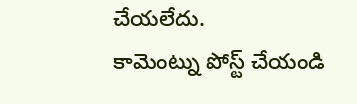చేయలేదు.
కామెంట్ను పోస్ట్ చేయండి